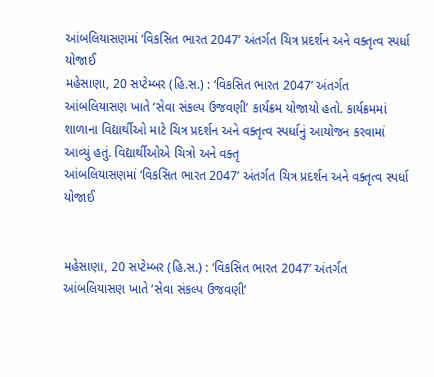આંબલિયાસણમાં ‘વિકસિત ભારત 2047’ અંતર્ગત ચિત્ર પ્રદર્શન અને વક્તૃત્વ સ્પર્ધા યોજાઈ
મહેસાણા, 20 સપ્ટેમ્બર (હિ.સ.) : ‘વિકસિત ભારત 2047’ અંતર્ગત આંબલિયાસણ ખાતે ‘સેવા સંકલ્પ ઉજવણી’ કાર્યક્રમ યોજાયો હતો. કાર્યક્રમમાં શાળાના વિદ્યાર્થીઓ માટે ચિત્ર પ્રદર્શન અને વક્તૃત્વ સ્પર્ધાનું આયોજન કરવામાં આવ્યું હતું. વિદ્યાર્થીઓએ ચિત્રો અને વક્તૃ
આંબલિયાસણમાં ‘વિકસિત ભારત 2047’ અંતર્ગત ચિત્ર પ્રદર્શન અને વક્તૃત્વ સ્પર્ધા યોજાઈ


મહેસાણા, 20 સપ્ટેમ્બર (હિ.સ.) : ‘વિકસિત ભારત 2047’ અંતર્ગત આંબલિયાસણ ખાતે ‘સેવા સંકલ્પ ઉજવણી’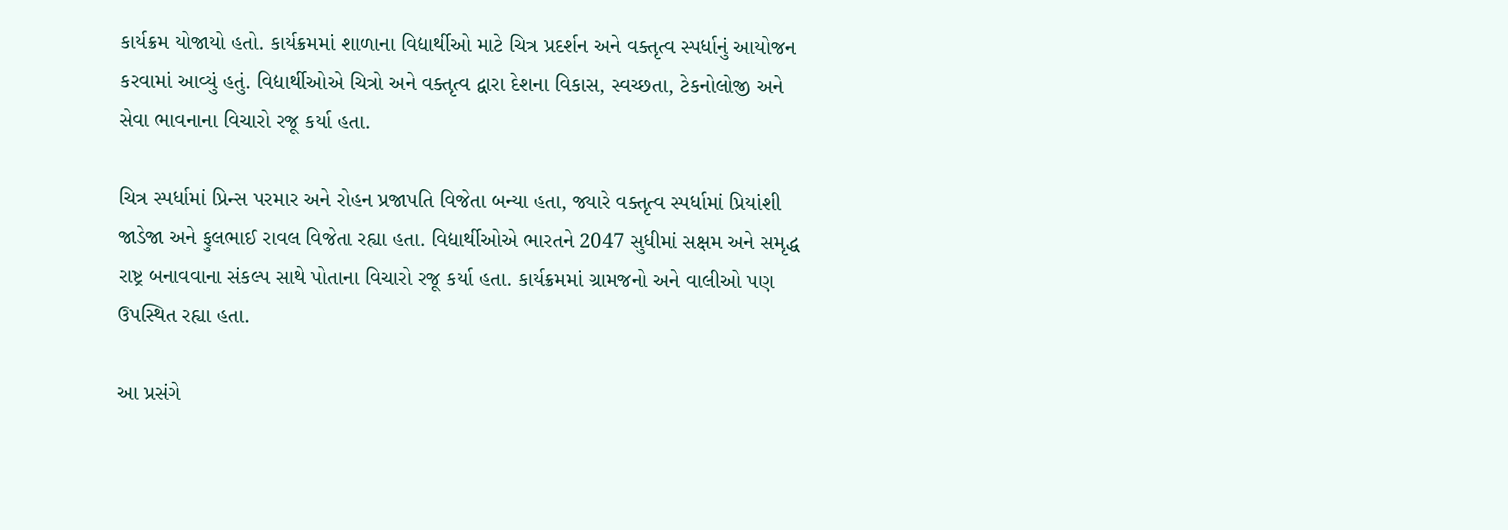કાર્યક્રમ યોજાયો હતો. કાર્યક્રમમાં શાળાના વિદ્યાર્થીઓ માટે ચિત્ર પ્રદર્શન અને વક્તૃત્વ સ્પર્ધાનું આયોજન કરવામાં આવ્યું હતું. વિદ્યાર્થીઓએ ચિત્રો અને વક્તૃત્વ દ્વારા દેશના વિકાસ, સ્વચ્છતા, ટેકનોલોજી અને સેવા ભાવનાના વિચારો રજૂ કર્યા હતા.

ચિત્ર સ્પર્ધામાં પ્રિન્સ પરમાર અને રોહન પ્રજાપતિ વિજેતા બન્યા હતા, જ્યારે વક્તૃત્વ સ્પર્ધામાં પ્રિયાંશી જાડેજા અને ફુલભાઈ રાવલ વિજેતા રહ્યા હતા. વિદ્યાર્થીઓએ ભારતને 2047 સુધીમાં સક્ષમ અને સમૃદ્ધ રાષ્ટ્ર બનાવવાના સંકલ્પ સાથે પોતાના વિચારો રજૂ કર્યા હતા. કાર્યક્રમમાં ગ્રામજનો અને વાલીઓ પણ ઉપસ્થિત રહ્યા હતા.

આ પ્રસંગે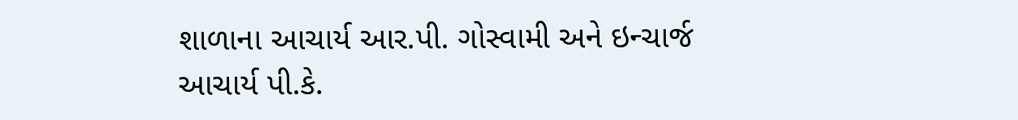શાળાના આચાર્ય આર.પી. ગોસ્વામી અને ઇન્ચાર્જ આચાર્ય પી.કે.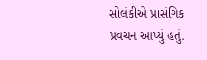સોલંકીએ પ્રાસંગિક પ્રવચન આપ્યું હતું.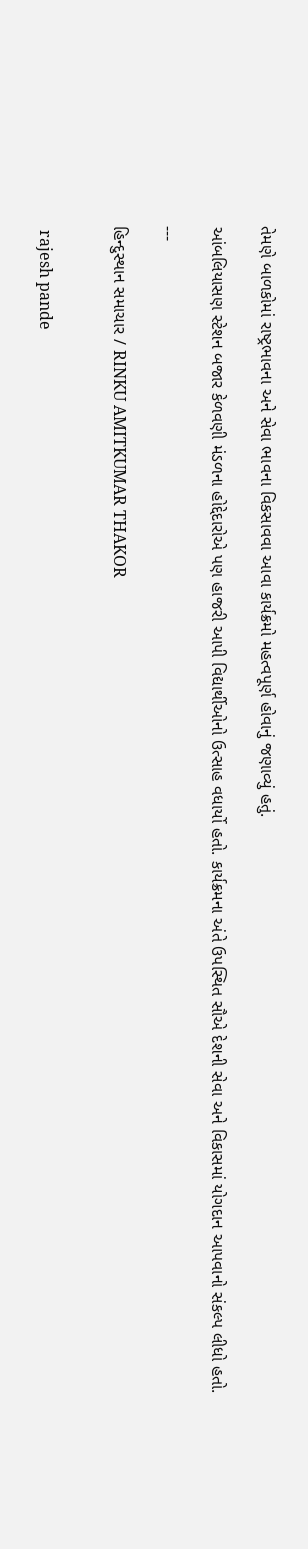તેમણે બાળકોમાં રાષ્ટ્રભાવના અને સેવા ભાવના વિકસાવવા આવા કાર્યક્રમો મહત્વપૂર્ણ હોવાનું જણાવ્યું હતું.

આંબલિયાસણ સ્ટેશન બજાર કેળવણી મંડળના હોદ્દેદારોએ પણ હાજરી આપી વિદ્યાર્થીઓનો ઉત્સાહ વધાર્યો હતો. કાર્યક્રમના અંતે ઉપસ્થિત સૌએ દેશની સેવા અને વિકાસમાં યોગદાન આપવાનો સંકલ્પ લીધો હતો.

---

હિન્દુસ્થાન સમાચાર / RINKU AMITKUMAR THAKOR


 rajesh pande